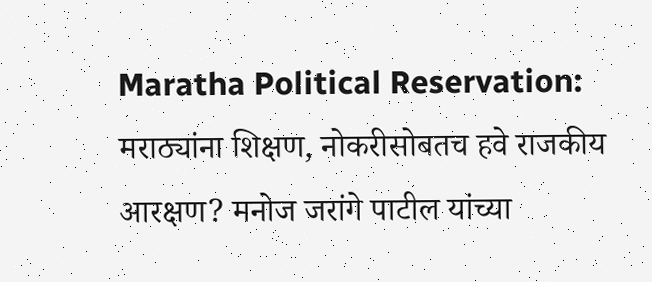Maratha Political Reservation: मराठ्यांना शिक्षण, नोकरीसोबतच हवे राजकीय आरक्षण? मनोज जरांगे पाटील यांच्या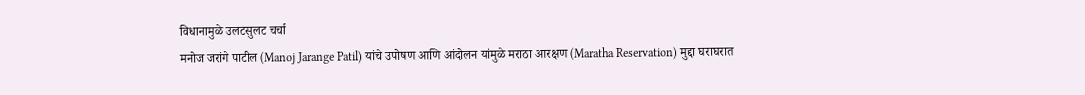विधानामुळे उलटसुलट चर्चा
मनोज जरांगे पाटील (Manoj Jarange Patil) यांचे उपोषण आणि आंदोलन यांमुळे मराठा आरक्षण (Maratha Reservation) मुद्दा घराघरात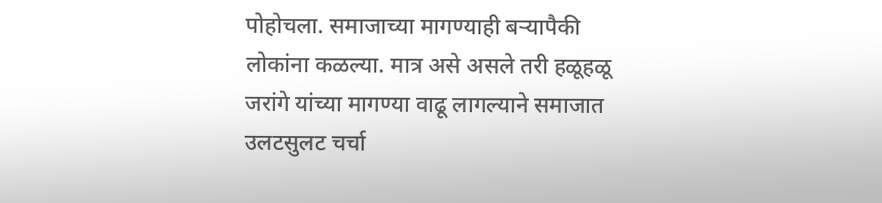पोहोचला. समाजाच्या मागण्याही बऱ्यापैकी लोकांना कळल्या. मात्र असे असले तरी हळूहळू जरांगे यांच्या मागण्या वाढू लागल्याने समाजात उलटसुलट चर्चा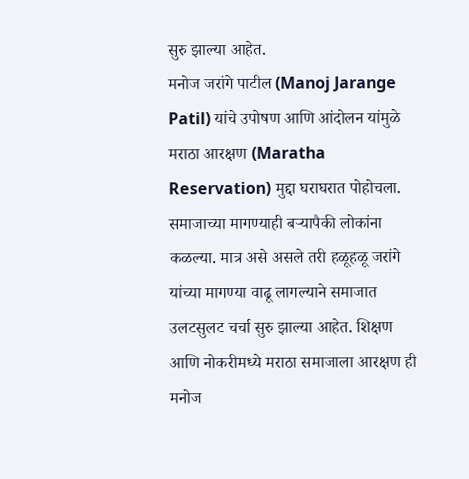सुरु झाल्या आहेत.
मनोज जरांगे पाटील (Manoj Jarange Patil) यांचे उपोषण आणि आंदोलन यांमुळे मराठा आरक्षण (Maratha Reservation) मुद्दा घराघरात पोहोचला. समाजाच्या मागण्याही बऱ्यापैकी लोकांना कळल्या. मात्र असे असले तरी हळूहळू जरांगे यांच्या मागण्या वाढू लागल्याने समाजात उलटसुलट चर्चा सुरु झाल्या आहेत. शिक्षण आणि नोकरीमध्ये मराठा समाजाला आरक्षण ही मनोज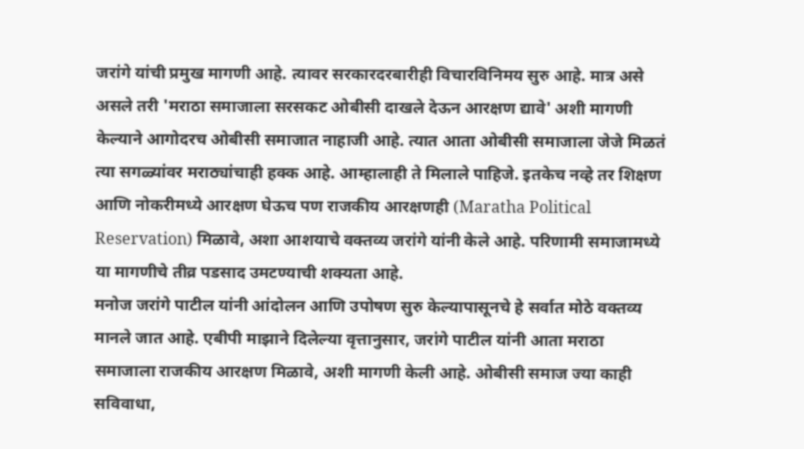जरांगे यांची प्रमुख मागणी आहे. त्यावर सरकारदरबारीही विचारविनिमय सुरु आहे. मात्र असे असले तरी 'मराठा समाजाला सरसकट ओबीसी दाखले देऊन आरक्षण द्यावे' अशी मागणी केल्याने आगोदरच ओबीसी समाजात नाहाजी आहे. त्यात आता ओबीसी समाजाला जेजे मिळतं त्या सगळ्यांवर मराठ्यांचाही हक्क आहे. आम्हालाही ते मिलाले पाहिजे. इतकेच नव्हे तर शिक्षण आणि नोकरीमध्ये आरक्षण घेऊच पण राजकीय आरक्षणही (Maratha Political Reservation) मिळावे, अशा आशयाचे वक्तव्य जरांगे यांनी केले आहे. परिणामी समाजामध्ये या मागणीचे तीव्र पडसाद उमटण्याची शक्यता आहे.
मनोज जरांगे पाटील यांनी आंदोलन आणि उपोषण सुरु केल्यापासूनचे हे सर्वात मोठे वक्तव्य मानले जात आहे. एबीपी माझाने दिलेल्या वृत्तानुसार, जरांगे पाटील यांनी आता मराठा समाजाला राजकीय आरक्षण मिळावे, अशी मागणी केली आहे. ओबीसी समाज ज्या काही सविवाधा,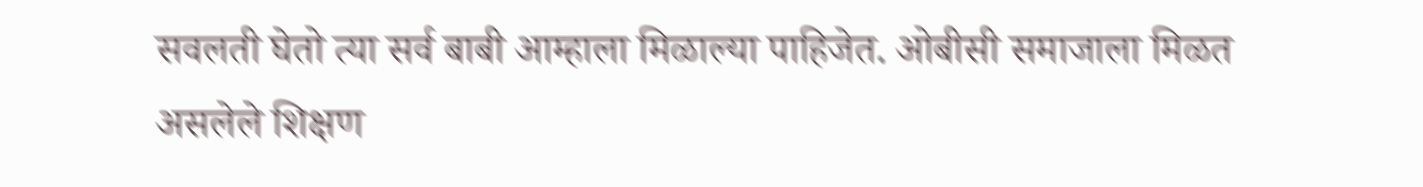सवलती घेतो त्या सर्व बाबी आम्हाला मिळाल्या पाहिजेत. ओबीसी समाजाला मिळत असलेले शिक्षण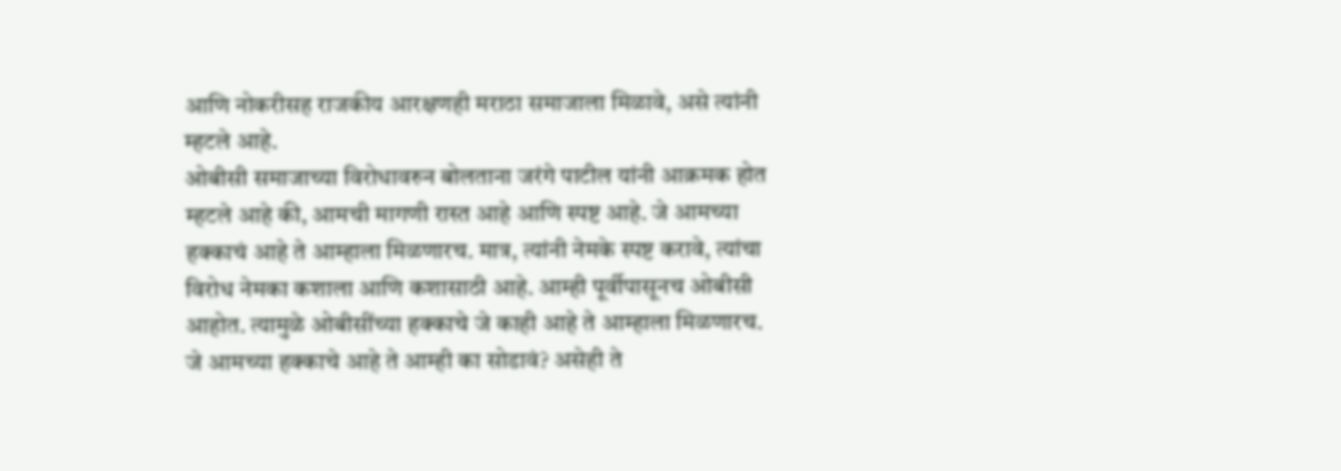आणि नोकरीसह राजकीय आरक्षणही मराठा समाजाला मिळावे, असे त्यांनी म्हटले आहे.
ओबीसी समाजाच्या विरोधावरुन बोलताना जरंगे पाटील यांनी आक्रमक होत म्हटले आहे की, आमची मागणी रास्त आहे आणि स्पष्ट आहे. जे आमच्या हक्काचं आहे ते आम्हाला मिळणारच. मात्र, त्यांनी नेमके स्पष्ट करावे, त्यांचा विरोध नेमका कशाला आणि कशासाठी आहे. आम्ही पूर्वीपासूनच ओबीसी आहोत. त्यामुळे ओबीसींच्या हक्काचे जे काही आहे ते आम्हाला मिळणारच. जे आमच्या हक्काचे आहे ते आम्ही का सोडावं? असेही ते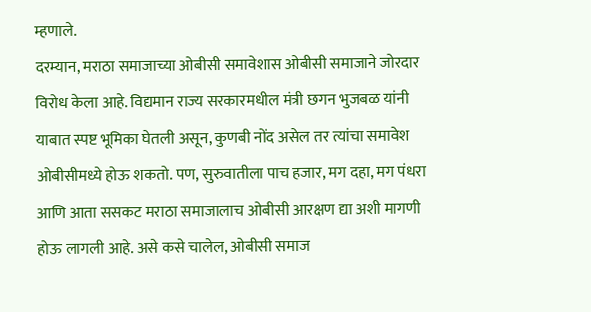म्हणाले.
दरम्यान, मराठा समाजाच्या ओबीसी समावेशास ओबीसी समाजाने जोरदार विरोध केला आहे. विद्यमान राज्य सरकारमधील मंत्री छगन भुजबळ यांनी याबात स्पष्ट भूमिका घेतली असून, कुणबी नोंद असेल तर त्यांचा समावेश ओबीसीमध्ये होऊ शकतो. पण, सुरुवातीला पाच हजार, मग दहा, मग पंधरा आणि आता ससकट मराठा समाजालाच ओबीसी आरक्षण द्या अशी मागणी होऊ लागली आहे. असे कसे चालेल, ओबीसी समाज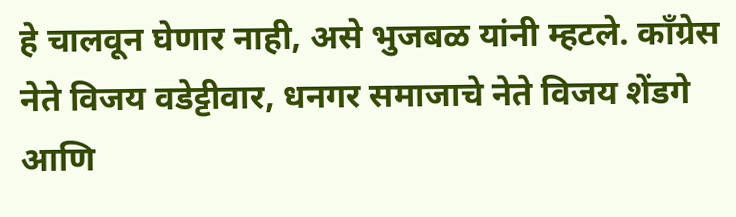हे चालवून घेणार नाही, असे भुजबळ यांनी म्हटले. काँग्रेस नेते विजय वडेट्टीवार, धनगर समाजाचे नेते विजय शेंडगे आणि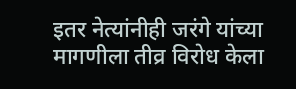इतर नेत्यांनीही जरंगे यांच्या मागणीला तीव्र विरोध केला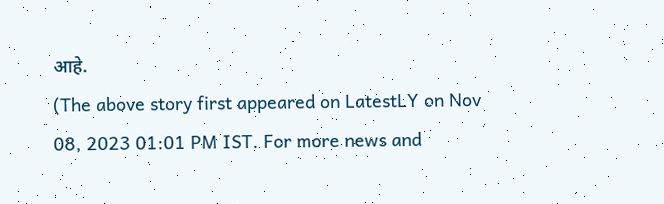आहे.
(The above story first appeared on LatestLY on Nov 08, 2023 01:01 PM IST. For more news and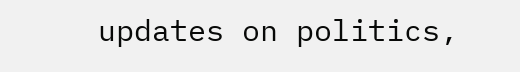updates on politics,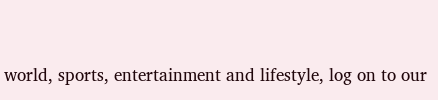world, sports, entertainment and lifestyle, log on to our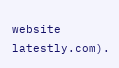website latestly.com).